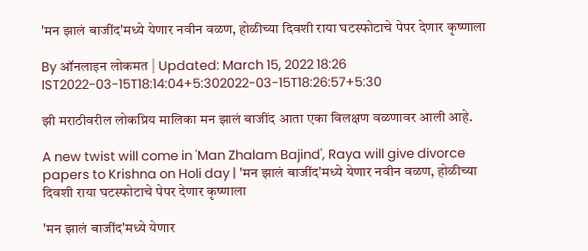'मन झालं बाजींद'मध्ये येणार नवीन वळण, होळीच्या दिवशी राया घटस्फोटाचे पेपर देणार कृष्णाला

By ऑनलाइन लोकमत | Updated: March 15, 2022 18:26 IST2022-03-15T18:14:04+5:302022-03-15T18:26:57+5:30

झी मराठीवरील लोकप्रिय मालिका मन झालं बाजींद आता एका विलक्षण वळणावर आली आहे.

A new twist will come in 'Man Zhalam Bajind', Raya will give divorce papers to Krishna on Holi day | 'मन झालं बाजींद'मध्ये येणार नवीन वळण, होळीच्या दिवशी राया घटस्फोटाचे पेपर देणार कृष्णाला

'मन झालं बाजींद'मध्ये येणार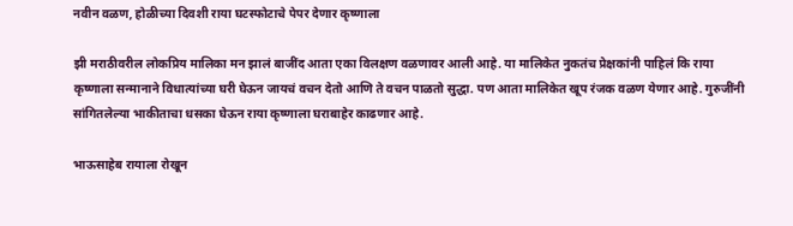नवीन वळण, होळीच्या दिवशी राया घटस्फोटाचे पेपर देणार कृष्णाला

झी मराठीवरील लोकप्रिय मालिका मन झालं बाजींद आता एका विलक्षण वळणावर आली आहे. या मालिकेत नुकतंच प्रेक्षकांनी पाहिलं कि राया कृष्णाला सन्मानाने विधात्यांच्या घरी घेऊन जायचं वचन देतो आणि ते वचन पाळतो सुद्धा. पण आता मालिकेत खूप रंजक वळण येणार आहे. गुरुजींनी सांगितलेल्या भाकीताचा धसका घेऊन राया कृष्णाला घराबाहेर काढणार आहे.

भाऊसाहेब रायाला रोखून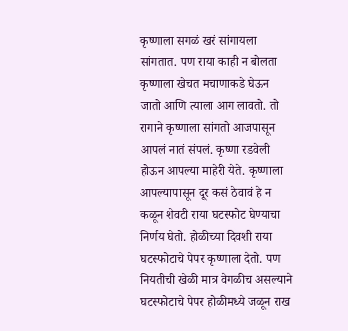कृष्णाला सगळं खरं सांगायला सांगतात. पण राया काही न बोलता कृष्णाला खेचत मचाणाकडे घेऊन जातो आणि त्याला आग लावतो. तो रागाने कृष्णाला सांगतो आजपासून आपलं नातं संपलं. कृष्णा रडवेली होऊन आपल्या माहेरी येते. कृष्णाला आपल्यापासून दूर कसं ठेवावं हे न कळून शेवटी राया घटस्फोट घेण्याचा निर्णय घेतो. होळीच्या दिवशी राया घटस्फोटाचे पेपर कृष्णाला देतो. पण नियतीची खेळी मात्र वेगळीच असल्याने घटस्फोटाचे पेपर होळीमध्ये जळून राख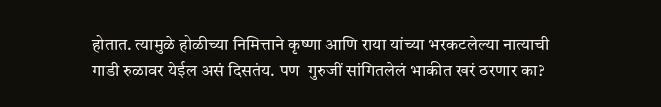होतात. त्यामुळे होळीच्या निमित्ताने कृष्णा आणि राया यांच्या भरकटलेल्या नात्याची गाडी रुळावर येईल असं दिसतंय. पण  गुरुजीं सांगितलेलं भाकीत खरं ठरणार का?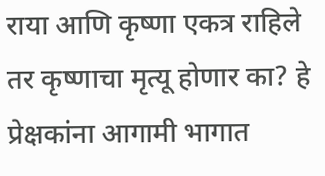राया आणि कृष्णा एकत्र राहिले तर कृष्णाचा मृत्यू होणार का? हे प्रेक्षकांना आगामी भागात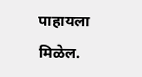पाहायला मिळेल.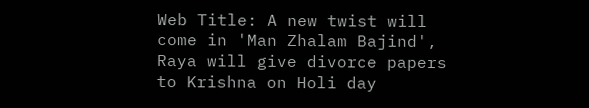Web Title: A new twist will come in 'Man Zhalam Bajind', Raya will give divorce papers to Krishna on Holi day